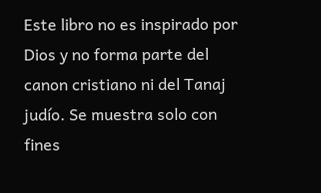Este libro no es inspirado por Dios y no forma parte del canon cristiano ni del Tanaj judío. Se muestra solo con fines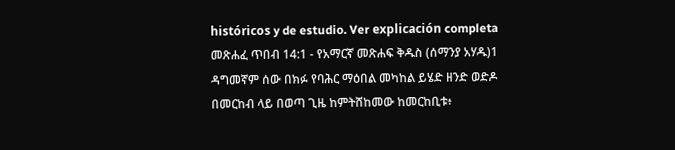históricos y de estudio. Ver explicación completa መጽሐፈ ጥበብ 14:1 - የአማርኛ መጽሐፍ ቅዱስ (ሰማንያ አሃዱ)1 ዳግመኛም ሰው በክፉ የባሕር ማዕበል መካከል ይሄድ ዘንድ ወድዶ በመርከብ ላይ በወጣ ጊዜ ከምትሸከመው ከመርከቢቱ፥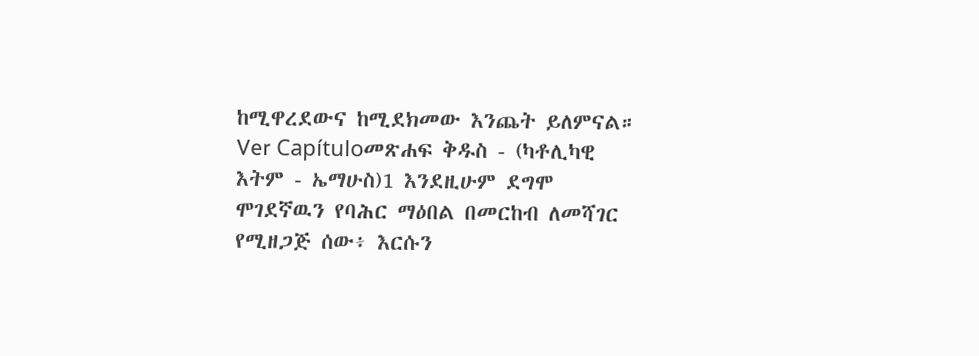ከሚዋረደውና ከሚደክመው እንጨት ይለምናል። Ver Capítuloመጽሐፍ ቅዱስ - (ካቶሊካዊ እትም - ኤማሁስ)1 እንደዚሁም ደግሞ ሞገደኛዉን የባሕር ማዕበል በመርከብ ለመሻገር የሚዘጋጅ ሰው፥ እርሱን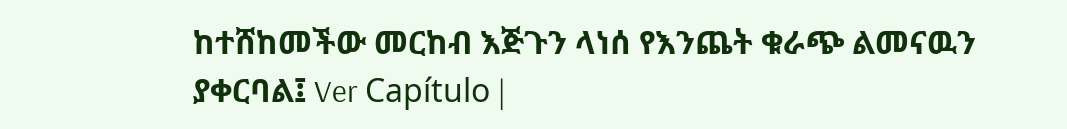ከተሸከመችው መርከብ እጅጉን ላነሰ የእንጨት ቁራጭ ልመናዉን ያቀርባል፤ Ver Capítulo |